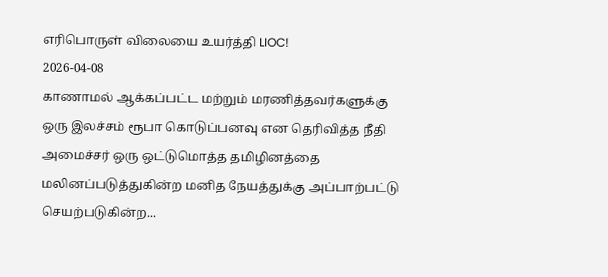எரிபொருள் விலையை உயர்த்தி LIOC!
2026-04-08
காணாமல் ஆக்கப்பட்ட மற்றும் மரணித்தவர்களுக்கு ஒரு இலச்சம் ரூபா கொடுப்பனவு என தெரிவித்த நீதி அமைச்சர் ஒரு ஒட்டுமொத்த தமிழினத்தை மலினப்படுத்துகின்ற மனித நேயத்துக்கு அப்பாற்பட்டு செயற்படுகின்ற...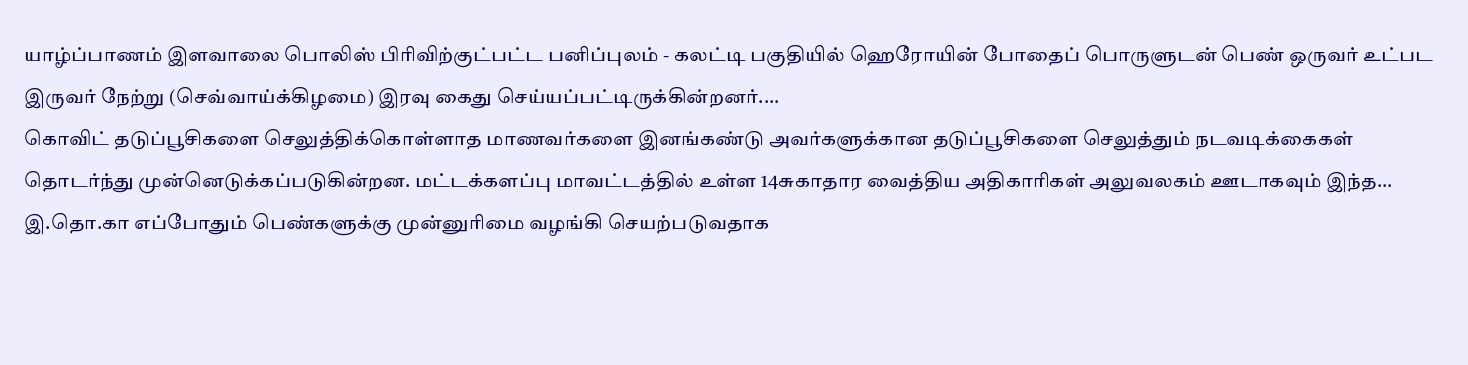யாழ்ப்பாணம் இளவாலை பொலிஸ் பிரிவிற்குட்பட்ட பனிப்புலம் - கலட்டி பகுதியில் ஹெரோயின் போதைப் பொருளுடன் பெண் ஒருவர் உட்பட இருவர் நேற்று (செவ்வாய்க்கிழமை) இரவு கைது செய்யப்பட்டிருக்கின்றனர்....
கொவிட் தடுப்பூசிகளை செலுத்திக்கொள்ளாத மாணவர்களை இனங்கண்டு அவர்களுக்கான தடுப்பூசிகளை செலுத்தும் நடவடிக்கைகள் தொடர்ந்து முன்னெடுக்கப்படுகின்றன. மட்டக்களப்பு மாவட்டத்தில் உள்ள 14சுகாதார வைத்திய அதிகாரிகள் அலுவலகம் ஊடாகவும் இந்த...
இ.தொ.கா எப்போதும் பெண்களுக்கு முன்னுரிமை வழங்கி செயற்படுவதாக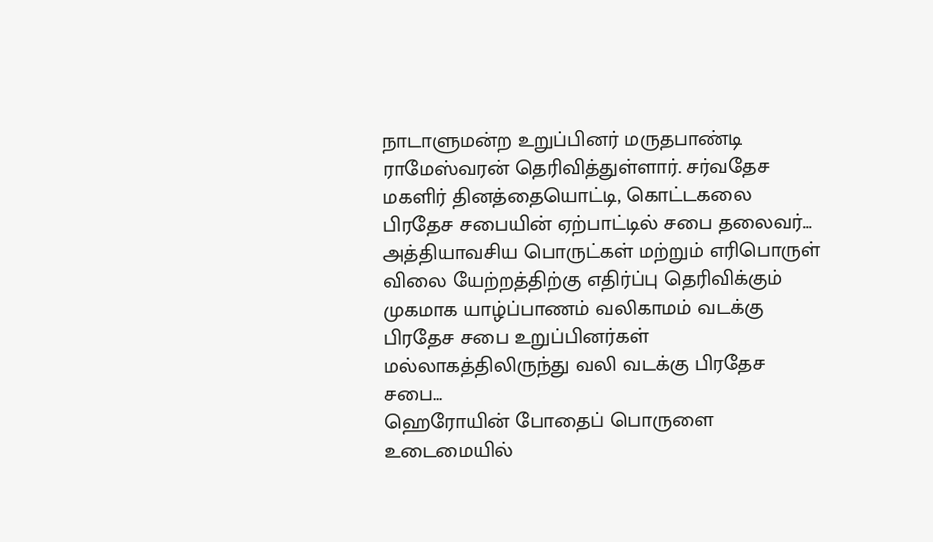நாடாளுமன்ற உறுப்பினர் மருதபாண்டி ராமேஸ்வரன் தெரிவித்துள்ளார். சர்வதேச மகளிர் தினத்தையொட்டி, கொட்டகலை பிரதேச சபையின் ஏற்பாட்டில் சபை தலைவர்...
அத்தியாவசிய பொருட்கள் மற்றும் எரிபொருள் விலை யேற்றத்திற்கு எதிர்ப்பு தெரிவிக்கும் முகமாக யாழ்ப்பாணம் வலிகாமம் வடக்கு பிரதேச சபை உறுப்பினர்கள் மல்லாகத்திலிருந்து வலி வடக்கு பிரதேச சபை...
ஹெரோயின் போதைப் பொருளை உடைமையில்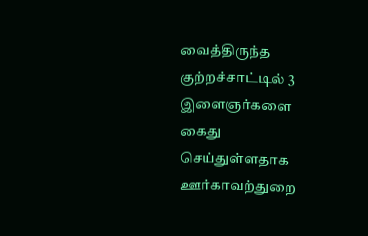வைத்திருந்த குற்றச்சாட்டில் 3 இளைஞர்களை கைது செய்துள்ளதாக ஊர்காவற்துறை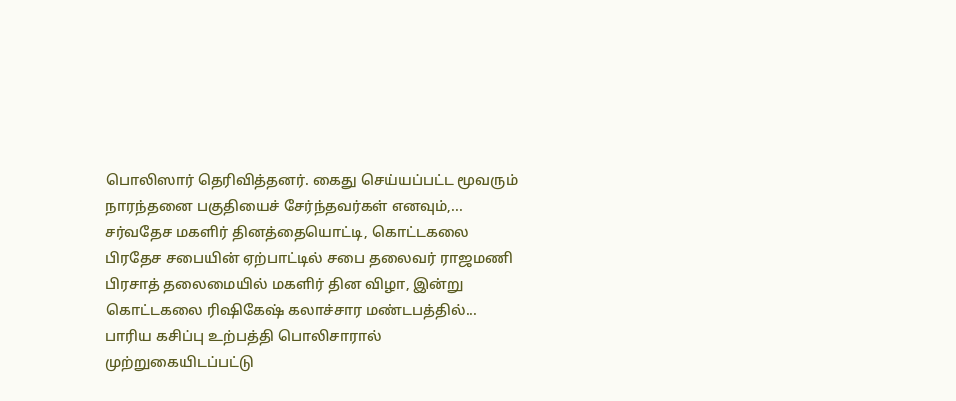பொலிஸார் தெரிவித்தனர். கைது செய்யப்பட்ட மூவரும் நாரந்தனை பகுதியைச் சேர்ந்தவர்கள் எனவும்,...
சர்வதேச மகளிர் தினத்தையொட்டி, கொட்டகலை பிரதேச சபையின் ஏற்பாட்டில் சபை தலைவர் ராஜமணி பிரசாத் தலைமையில் மகளிர் தின விழா, இன்று கொட்டகலை ரிஷிகேஷ் கலாச்சார மண்டபத்தில்...
பாரிய கசிப்பு உற்பத்தி பொலிசாரால் முற்றுகையிடப்பட்டு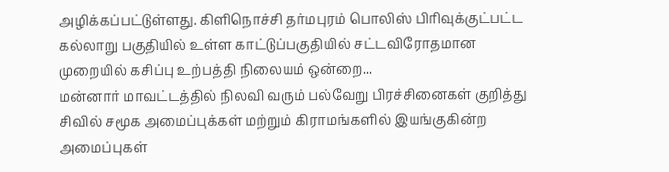அழிக்கப்பட்டுள்ளது. கிளிநொச்சி தர்மபுரம் பொலிஸ் பிரிவுக்குட்பட்ட கல்லாறு பகுதியில் உள்ள காட்டுப்பகுதியில் சட்டவிரோதமான முறையில் கசிப்பு உற்பத்தி நிலையம் ஒன்றை...
மன்னார் மாவட்டத்தில் நிலவி வரும் பல்வேறு பிரச்சினைகள் குறித்து சிவில் சமூக அமைப்புக்கள் மற்றும் கிராமங்களில் இயங்குகின்ற அமைப்புகள்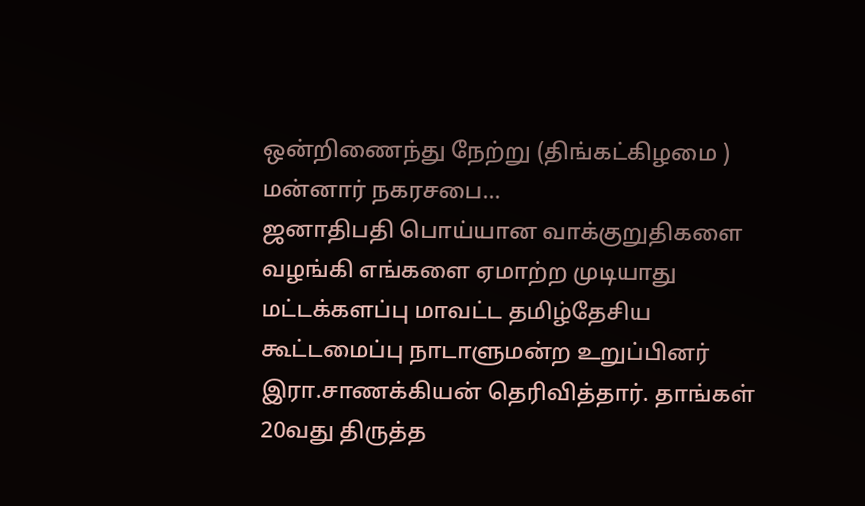ஒன்றிணைந்து நேற்று (திங்கட்கிழமை ) மன்னார் நகரசபை...
ஜனாதிபதி பொய்யான வாக்குறுதிகளை வழங்கி எங்களை ஏமாற்ற முடியாது மட்டக்களப்பு மாவட்ட தமிழ்தேசிய கூட்டமைப்பு நாடாளுமன்ற உறுப்பினர் இரா.சாணக்கியன் தெரிவித்தார். தாங்கள் 20வது திருத்த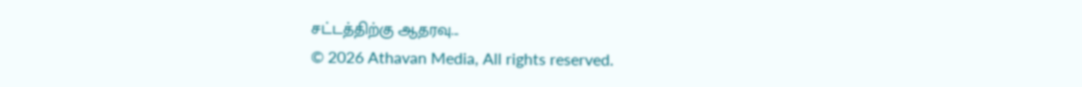சட்டத்திற்கு ஆதரவு...
© 2026 Athavan Media, All rights reserved.